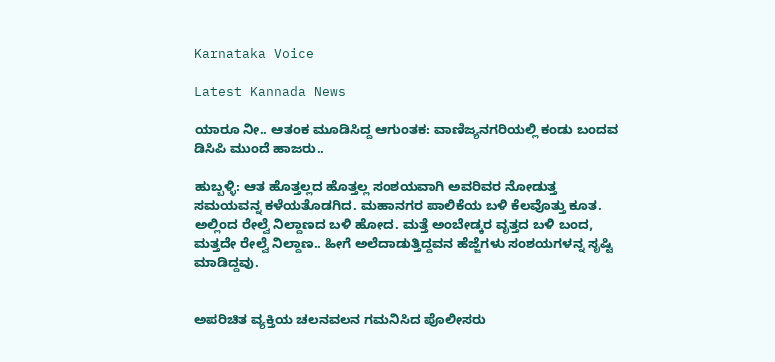Karnataka Voice

Latest Kannada News

ಯಾರೂ ನೀ.. ಆತಂಕ ಮೂಡಿಸಿದ್ದ ಆಗುಂತಕ: ವಾಣಿಜ್ಯನಗರಿಯಲ್ಲಿ ಕಂಡು ಬಂದವ ಡಿಸಿಪಿ ಮುಂದೆ ಹಾಜರು..

ಹುಬ್ಬಳ್ಳಿ: ಆತ ಹೊತ್ತಲ್ಲದ ಹೊತ್ತಲ್ಲ ಸಂಶಯವಾಗಿ ಅವರಿವರ ನೋಡುತ್ತ ಸಮಯವನ್ನ ಕಳೆಯತೊಡಗಿದ. ಮಹಾನಗರ ಪಾಲಿಕೆಯ ಬಳಿ ಕೆಲವೊತ್ತು ಕೂತ. ಅಲ್ಲಿಂದ ರೇಲ್ವೆ ನಿಲ್ದಾಣದ ಬಳಿ ಹೋದ. ಮತ್ತೆ ಅಂಬೇಡ್ಕರ ವೃತ್ತದ ಬಳಿ ಬಂದ, ಮತ್ತದೇ ರೇಲ್ವೆ ನಿಲ್ದಾಣ.. ಹೀಗೆ ಅಲೆದಾಡುತ್ತಿದ್ದವನ ಹೆಜ್ಜೆಗಳು ಸಂಶಯಗಳನ್ನ ಸೃಷ್ಟಿ ಮಾಡಿದ್ದವು.


ಅಪರಿಚಿತ ವ್ಯಕ್ತಿಯ ಚಲನವಲನ ಗಮನಿಸಿದ ಪೊಲೀಸರು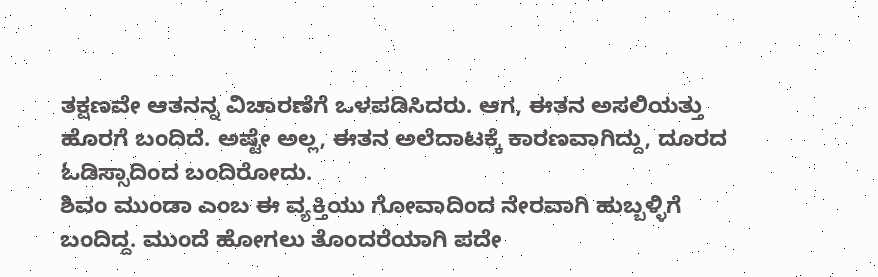ತಕ್ಷಣವೇ ಆತನನ್ನ ವಿಚಾರಣೆಗೆ ಒಳಪಡಿಸಿದರು. ಆಗ, ಈತನ ಅಸಲಿಯತ್ತು ಹೊರಗೆ ಬಂದಿದೆ. ಅಷ್ಟೇ ಅಲ್ಲ, ಈತನ ಅಲೆದಾಟಕ್ಕೆ ಕಾರಣವಾಗಿದ್ದು, ದೂರದ ಓಡಿಸ್ಸಾದಿಂದ ಬಂದಿರೋದು.
ಶಿವಂ ಮುಂಡಾ ಎಂಬ ಈ ವ್ಯಕ್ತಿಯು ಗೋವಾದಿಂದ ನೇರವಾಗಿ ಹುಬ್ಬಳ್ಳಿಗೆ ಬಂದಿದ್ದ. ಮುಂದೆ ಹೋಗಲು ತೊಂದರೆಯಾಗಿ ಪದೇ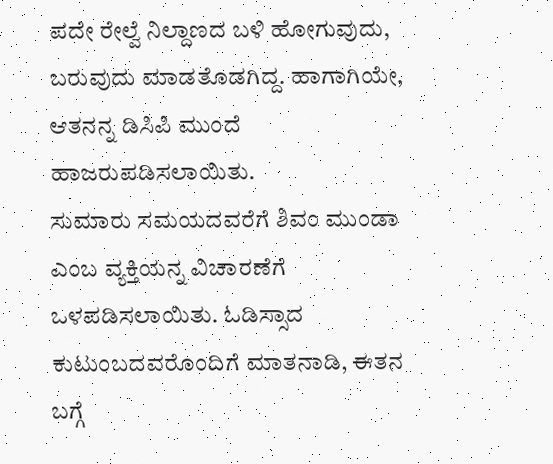ಪದೇ ರೇಲ್ವೆ ನಿಲ್ದಾಣದ ಬಳಿ ಹೋಗುವುದು, ಬರುವುದು ಮಾಡತೊಡಗಿದ್ದ. ಹಾಗಾಗಿಯೇ, ಆತನನ್ನ ಡಿಸಿಪಿ ಮುಂದೆ ಹಾಜರುಪಡಿಸಲಾಯಿತು.
ಸುಮಾರು ಸಮಯದವರೆಗೆ ಶಿವಂ ಮುಂಡಾ ಎಂಬ ವ್ಯಕ್ತಿಯನ್ನ ವಿಚಾರಣೆಗೆ ಒಳಪಡಿಸಲಾಯಿತು. ಓಡಿಸ್ಸಾದ ಕುಟುಂಬದವರೊಂದಿಗೆ ಮಾತನಾಡಿ, ಈತನ ಬಗ್ಗೆ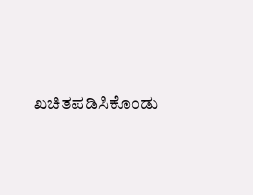ಖಚಿತಪಡಿಸಿಕೊಂಡು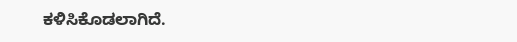ಕಳಿಸಿಕೊಡಲಾಗಿದೆ.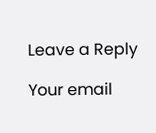Leave a Reply

Your email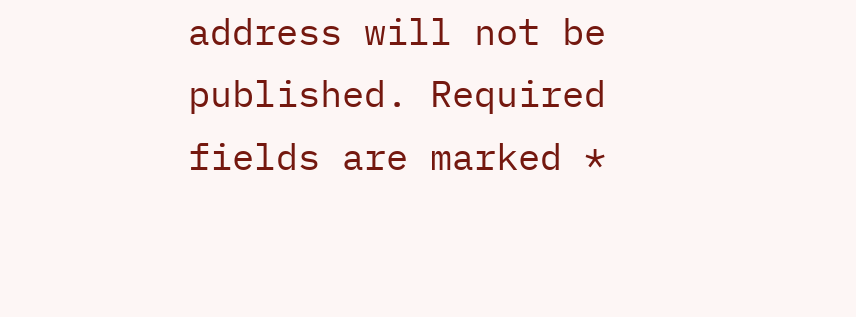address will not be published. Required fields are marked *